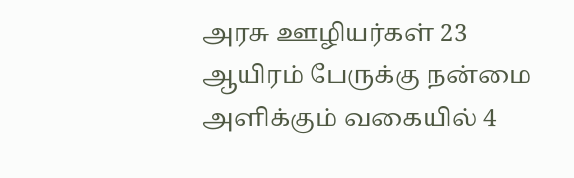அரசு ஊழியர்கள் 23 ஆயிரம் பேருக்கு நன்மை அளிக்கும் வகையில் 4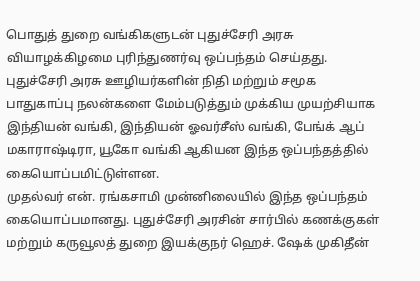பொதுத் துறை வங்கிகளுடன் புதுச்சேரி அரசு வியாழக்கிழமை புரிந்துணர்வு ஒப்பந்தம் செய்தது.
புதுச்சேரி அரசு ஊழியர்களின் நிதி மற்றும் சமூக பாதுகாப்பு நலன்களை மேம்படுத்தும் முக்கிய முயற்சியாக இந்தியன் வங்கி, இந்தியன் ஓவர்சீஸ் வங்கி, பேங்க் ஆப் மகாராஷ்டிரா, யூகோ வங்கி ஆகியன இந்த ஒப்பந்தத்தில் கையொப்பமிட்டுள்ளன.
முதல்வர் என். ரங்கசாமி முன்னிலையில் இந்த ஒப்பந்தம் கையொப்பமானது. புதுச்சேரி அரசின் சார்பில் கணக்குகள் மற்றும் கருவூலத் துறை இயக்குநர் ஹெச். ஷேக் முகிதீன்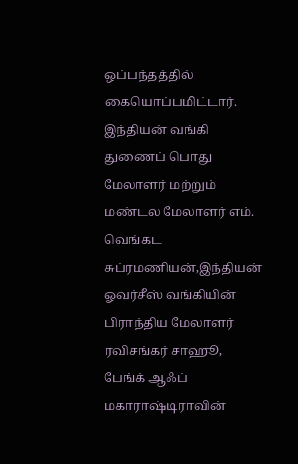ஒப்பந்தத்தில் கையொப்பமிட்டார். இந்தியன் வங்கி துணைப் பொது மேலாளர் மற்றும் மண்டல மேலாளர் எம். வெங்கட சுப்ரமணியன்,இந்தியன் ஓவர்சீஸ் வங்கியின் பிராந்திய மேலாளர் ரவிசங்கர் சாஹூ, பேங்க் ஆஃப் மகாராஷ்டிராவின்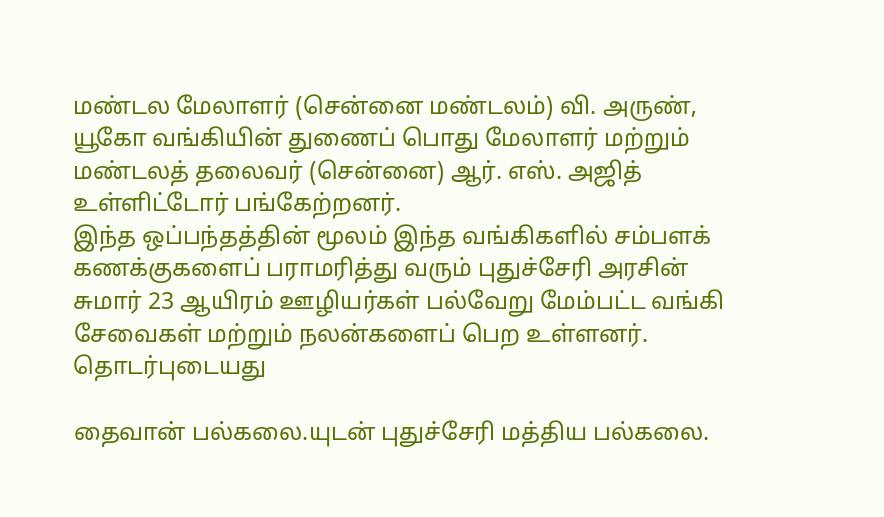மண்டல மேலாளர் (சென்னை மண்டலம்) வி. அருண், யூகோ வங்கியின் துணைப் பொது மேலாளர் மற்றும் மண்டலத் தலைவர் (சென்னை) ஆர். எஸ். அஜித் உள்ளிட்டோர் பங்கேற்றனர்.
இந்த ஒப்பந்தத்தின் மூலம் இந்த வங்கிகளில் சம்பளக் கணக்குகளைப் பராமரித்து வரும் புதுச்சேரி அரசின் சுமார் 23 ஆயிரம் ஊழியர்கள் பல்வேறு மேம்பட்ட வங்கி சேவைகள் மற்றும் நலன்களைப் பெற உள்ளனர்.
தொடர்புடையது

தைவான் பல்கலை.யுடன் புதுச்சேரி மத்திய பல்கலை.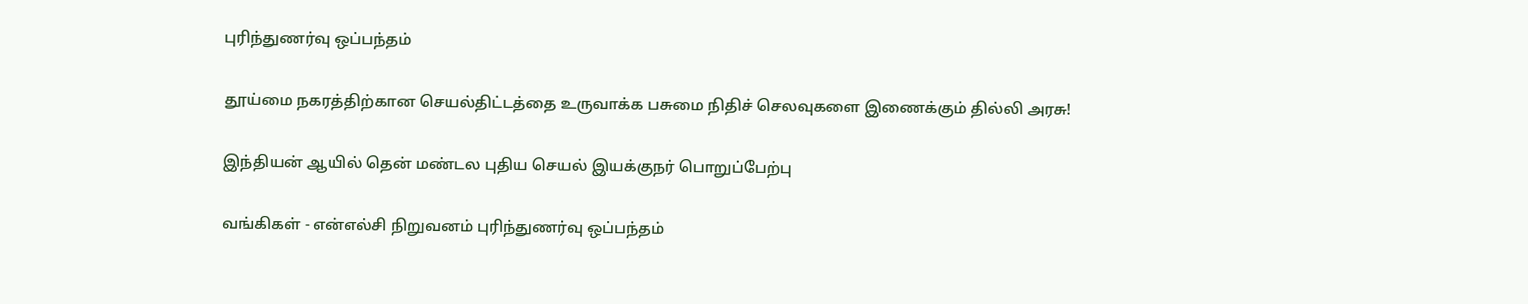புரிந்துணர்வு ஒப்பந்தம்

தூய்மை நகரத்திற்கான செயல்திட்டத்தை உருவாக்க பசுமை நிதிச் செலவுகளை இணைக்கும் தில்லி அரசு!

இந்தியன் ஆயில் தென் மண்டல புதிய செயல் இயக்குநர் பொறுப்பேற்பு

வங்கிகள் - என்எல்சி நிறுவனம் புரிந்துணர்வு ஒப்பந்தம்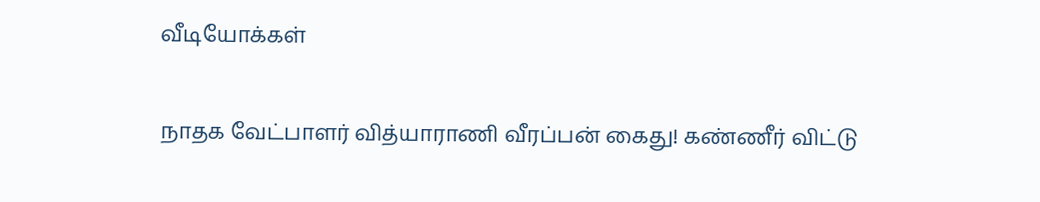வீடியோக்கள்

நாதக வேட்பாளர் வித்யாராணி வீரப்பன் கைது! கண்ணீர் விட்டு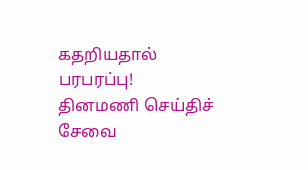கதறியதால் பரபரப்பு!
தினமணி செய்திச் சேவை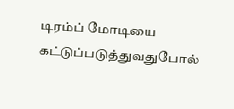டிரம்ப் மோடியை கட்டுப்படுத்துவதுபோல்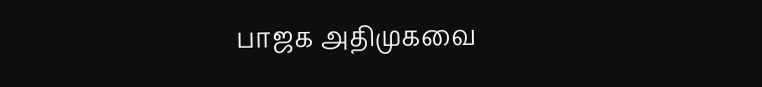பாஜக அதிமுகவை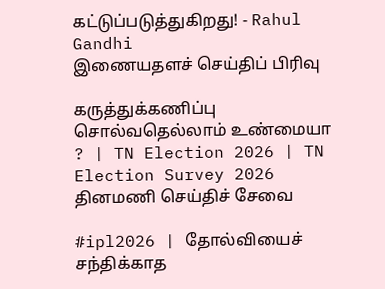கட்டுப்படுத்துகிறது! - Rahul Gandhi
இணையதளச் செய்திப் பிரிவு

கருத்துக்கணிப்பு சொல்வதெல்லாம் உண்மையா ? | TN Election 2026 | TN Election Survey 2026
தினமணி செய்திச் சேவை

#ipl2026 | தோல்வியைச் சந்திக்காத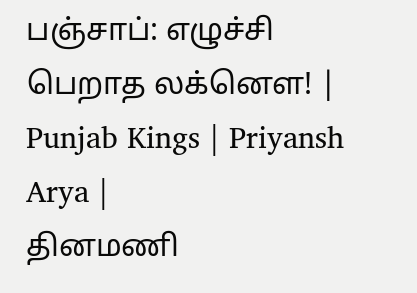பஞ்சாப்: எழுச்சி பெறாத லக்னௌ! | Punjab Kings | Priyansh Arya |
தினமணி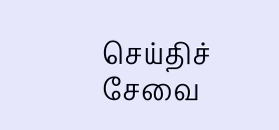செய்திச் சேவை